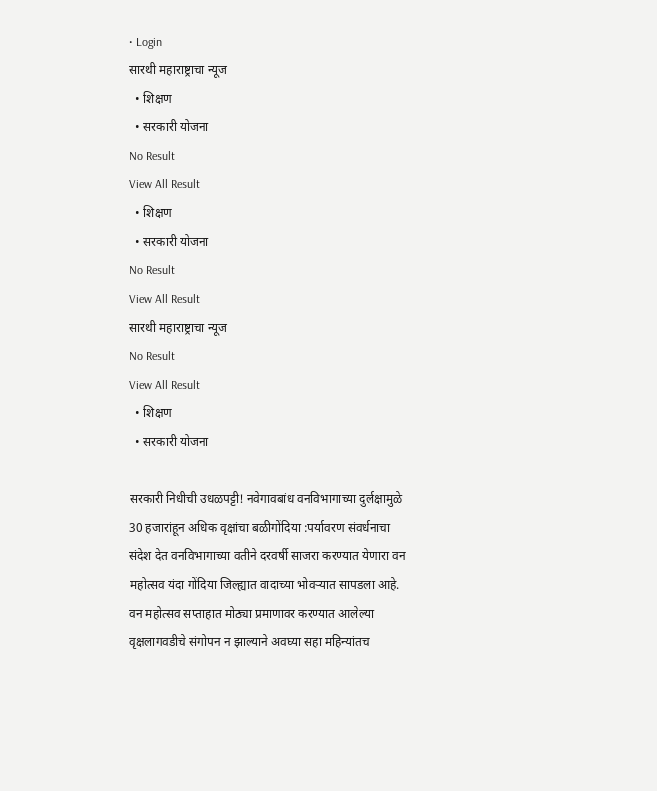• Login
सारथी महाराष्ट्राचा न्यूज
  • शिक्षण
  • सरकारी योजना
No Result
View All Result
  • शिक्षण
  • सरकारी योजना
No Result
View All Result
सारथी महाराष्ट्राचा न्यूज
No Result
View All Result
  • शिक्षण
  • सरकारी योजना

सरकारी निधीची उधळपट्टी! नवेगावबांध वनविभागाच्या दुर्लक्षामुळे 30 हजारांहून अधिक वृक्षांचा बळीगोंदिया :पर्यावरण संवर्धनाचा संदेश देत वनविभागाच्या वतीने दरवर्षी साजरा करण्यात येणारा वन महोत्सव यंदा गोंदिया जिल्ह्यात वादाच्या भोवऱ्यात सापडला आहे. वन महोत्सव सप्ताहात मोठ्या प्रमाणावर करण्यात आलेल्या वृक्षलागवडीचे संगोपन न झाल्याने अवघ्या सहा महिन्यांतच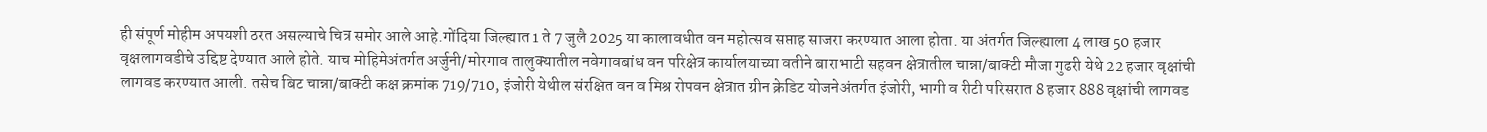ही संपूर्ण मोहीम अपयशी ठरत असल्याचे चित्र समोर आले आहे.गोंदिया जिल्ह्यात 1 ते 7 जुलै 2025 या कालावधीत वन महोत्सव सप्ताह साजरा करण्यात आला होता. या अंतर्गत जिल्ह्याला 4 लाख 50 हजार वृक्षलागवडीचे उद्दिष्ट देण्यात आले होते. याच मोहिमेअंतर्गत अर्जुनी/मोरगाव तालुक्यातील नवेगावबांध वन परिक्षेत्र कार्यालयाच्या वतीने बाराभाटी सहवन क्षेत्रातील चान्ना/बाक्टी मौजा गुढरी येथे 22 हजार वृक्षांची लागवड करण्यात आली. तसेच बिट चान्ना/बाक्टी कक्ष क्रमांक 719/710, इंजोरी येथील संरक्षित वन व मिश्र रोपवन क्षेत्रात ग्रीन क्रेडिट योजनेअंतर्गत इंजोरी, भागी व रीटी परिसरात 8 हजार 888 वृक्षांची लागवड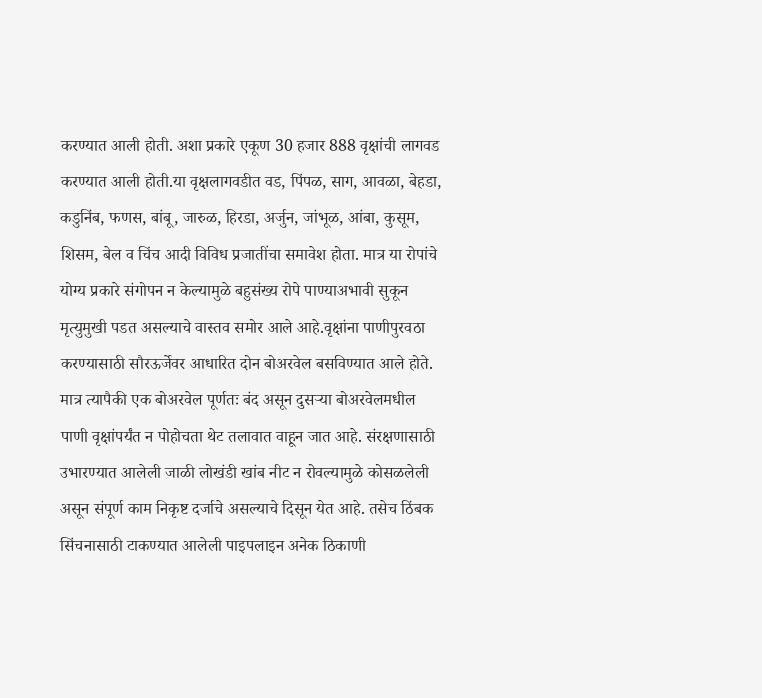करण्यात आली होती. अशा प्रकारे एकूण 30 हजार 888 वृक्षांची लागवड करण्यात आली होती.या वृक्षलागवडीत वड, पिंपळ, साग, आवळा, बेहडा, कडुनिंब, फणस, बांबू, जारुळ, हिरडा, अर्जुन, जांभूळ, आंबा, कुसूम, शिसम, बेल व चिंच आदी विविध प्रजातींचा समावेश होता. मात्र या रोपांचे योग्य प्रकारे संगोपन न केल्यामुळे बहुसंख्य रोपे पाण्याअभावी सुकून मृत्युमुखी पडत असल्याचे वास्तव समोर आले आहे.वृक्षांना पाणीपुरवठा करण्यासाठी सौरऊर्जेवर आधारित दोन बोअरवेल बसविण्यात आले होते. मात्र त्यापैकी एक बोअरवेल पूर्णतः बंद असून दुसऱ्या बोअरवेलमधील पाणी वृक्षांपर्यंत न पोहोचता थेट तलावात वाहून जात आहे. संरक्षणासाठी उभारण्यात आलेली जाळी लोखंडी खांब नीट न रोवल्यामुळे कोसळलेली असून संपूर्ण काम निकृष्ट दर्जाचे असल्याचे दिसून येत आहे. तसेच ठिंबक सिंचनासाठी टाकण्यात आलेली पाइपलाइन अनेक ठिकाणी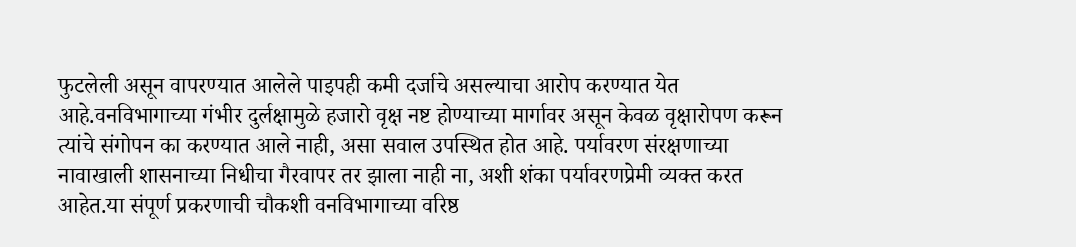फुटलेली असून वापरण्यात आलेले पाइपही कमी दर्जाचे असल्याचा आरोप करण्यात येत आहे.वनविभागाच्या गंभीर दुर्लक्षामुळे हजारो वृक्ष नष्ट होण्याच्या मार्गावर असून केवळ वृक्षारोपण करून त्यांचे संगोपन का करण्यात आले नाही, असा सवाल उपस्थित होत आहे. पर्यावरण संरक्षणाच्या नावाखाली शासनाच्या निधीचा गैरवापर तर झाला नाही ना, अशी शंका पर्यावरणप्रेमी व्यक्त करत आहेत.या संपूर्ण प्रकरणाची चौकशी वनविभागाच्या वरिष्ठ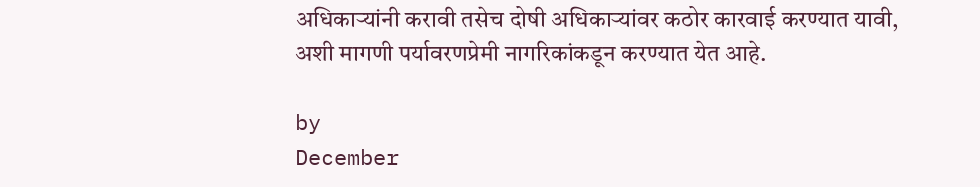अधिकाऱ्यांनी करावी तसेच दोषी अधिकाऱ्यांवर कठोर कारवाई करण्यात यावी, अशी मागणी पर्यावरणप्रेमी नागरिकांकडून करण्यात येत आहे.

by
December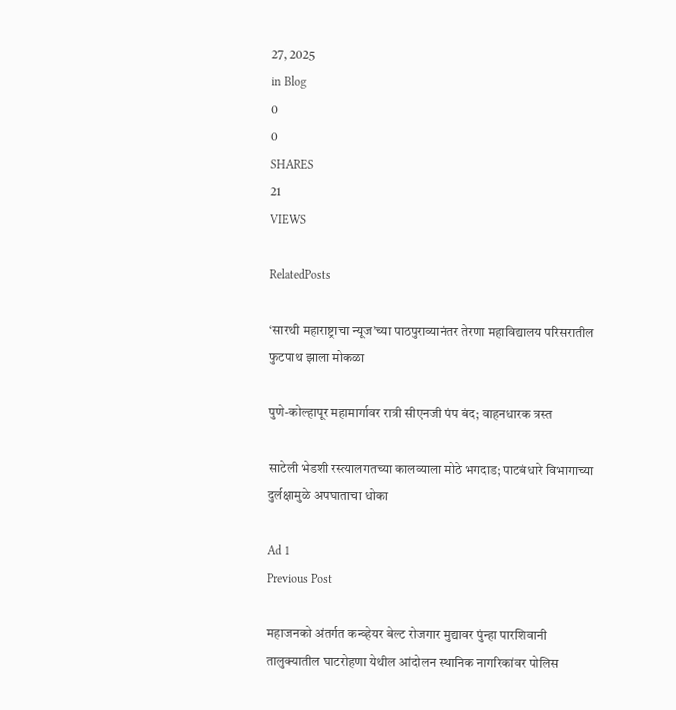27, 2025
in Blog
0
0
SHARES
21
VIEWS

RelatedPosts

‘सारथी महाराष्ट्राचा न्यूज’च्या पाठपुराव्यानंतर तेरणा महाविद्यालय परिसरातील फुटपाथ झाला मोकळा

पुणे-कोल्हापूर महामार्गावर रात्री सीएनजी पंप बंद; वाहनधारक त्रस्त

साटेली भेडशी रस्त्यालगतच्या कालव्याला मोठे भगदाड; पाटबंधारे विभागाच्या दुर्लक्षामुळे अपघाताचा धोका

Ad 1
Previous Post

महाजनको अंतर्गत कन्व्हेयर बेल्ट रोजगार मुद्यावर पुंन्हा पारशिवानी तालुक्यातील घाटरोहणा येथील आंदोलन स्थानिक नागरिकांवर पोलिस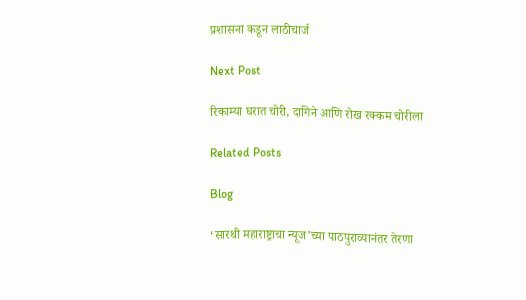प्रशासना कडून लाठीचार्ज

Next Post

रिकाम्या घरात चोरी, दागिने आणि रोख रक्कम चोरीला

Related Posts

Blog

‘सारथी महाराष्ट्राचा न्यूज’च्या पाठपुराव्यानंतर तेरणा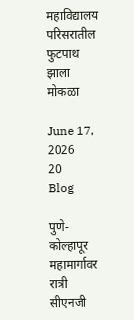महाविद्यालय परिसरातील फुटपाथ झाला मोकळा

June 17, 2026
20
Blog

पुणे-कोल्हापूर महामार्गावर रात्री सीएनजी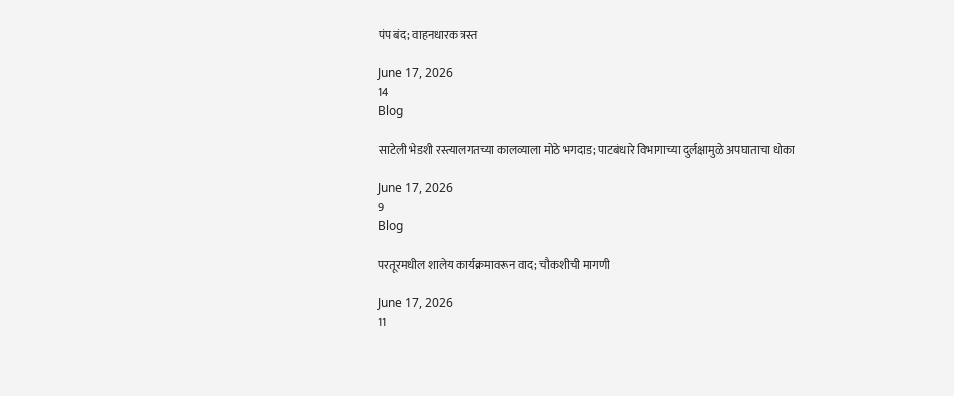पंप बंद; वाहनधारक त्रस्त

June 17, 2026
14
Blog

साटेली भेडशी रस्त्यालगतच्या कालव्याला मोठे भगदाड; पाटबंधारे विभागाच्या दुर्लक्षामुळे अपघाताचा धोका

June 17, 2026
9
Blog

परतूरमधील शालेय कार्यक्रमावरून वाद; चौकशीची मागणी

June 17, 2026
11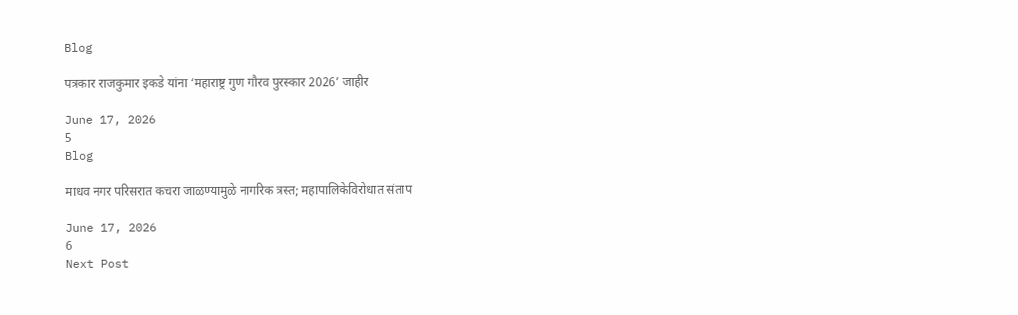Blog

पत्रकार राजकुमार इकडे यांना ‘महाराष्ट्र गुण गौरव पुरस्कार 2026’ जाहीर

June 17, 2026
5
Blog

माधव नगर परिसरात कचरा जाळण्यामुळे नागरिक त्रस्त; महापालिकेविरोधात संताप

June 17, 2026
6
Next Post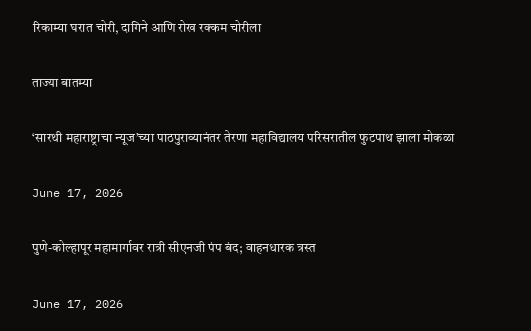रिकाम्या घरात चोरी, दागिने आणि रोख रक्कम चोरीला

ताज्या बातम्या

‘सारथी महाराष्ट्राचा न्यूज’च्या पाठपुराव्यानंतर तेरणा महाविद्यालय परिसरातील फुटपाथ झाला मोकळा

June 17, 2026

पुणे-कोल्हापूर महामार्गावर रात्री सीएनजी पंप बंद; वाहनधारक त्रस्त

June 17, 2026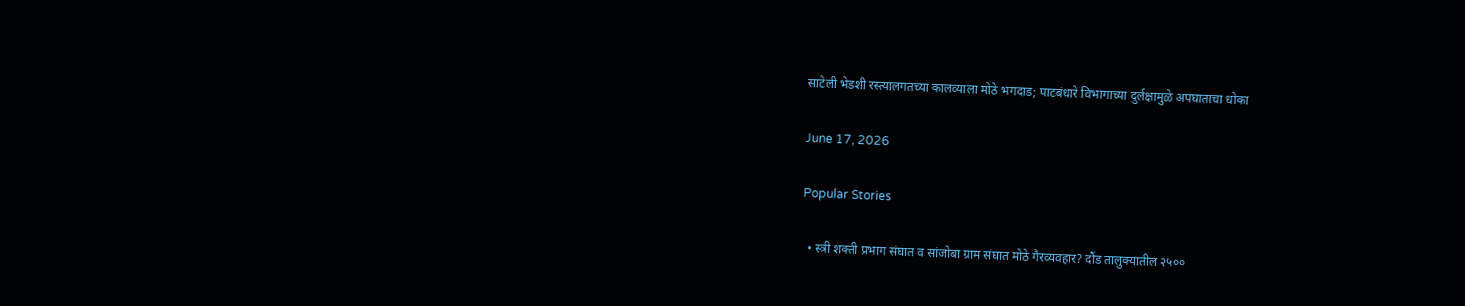साटेली भेडशी रस्त्यालगतच्या कालव्याला मोठे भगदाड; पाटबंधारे विभागाच्या दुर्लक्षामुळे अपघाताचा धोका

June 17, 2026

Popular Stories

  • स्त्री शक्ती प्रभाग संघात व सांजोबा ग्राम संघात मोठे गैरव्यवहार? दौंड तालुक्यातील २५००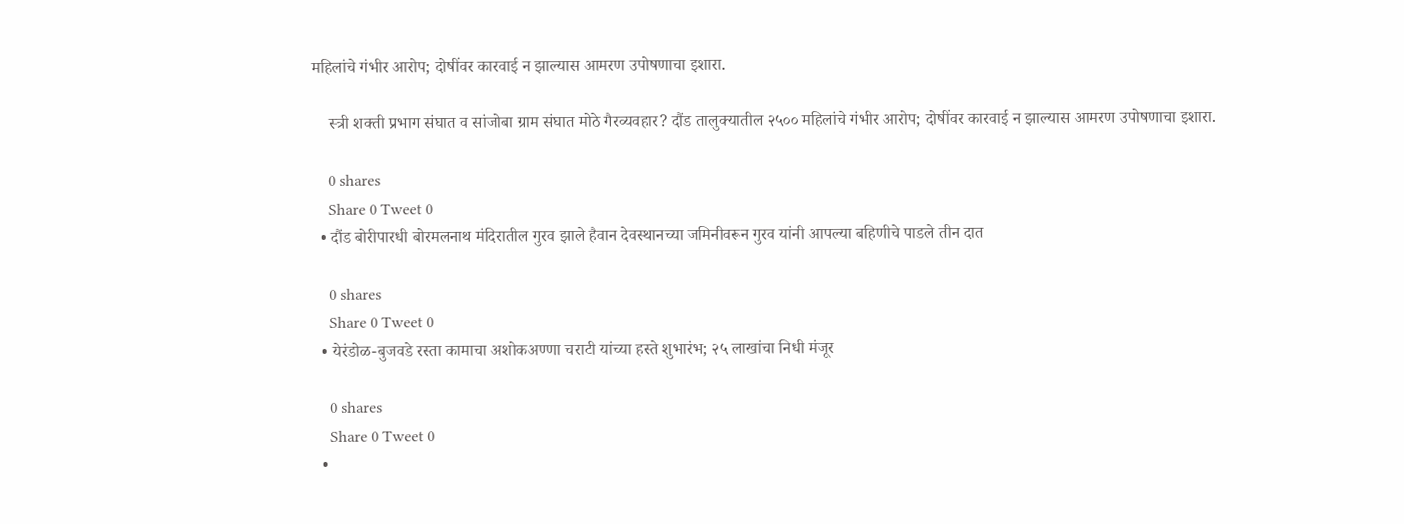महिलांचे गंभीर आरोप; दोषींवर कारवाई न झाल्यास आमरण उपोषणाचा इशारा.

    स्त्री शक्ती प्रभाग संघात व सांजोबा ग्राम संघात मोठे गैरव्यवहार? दौंड तालुक्यातील २५०० महिलांचे गंभीर आरोप; दोषींवर कारवाई न झाल्यास आमरण उपोषणाचा इशारा.

    0 shares
    Share 0 Tweet 0
  • दौंड बोरीपारधी बोरमलनाथ मंदिरातील गुरव झाले हैवान देवस्थानच्या जमिनीवरून गुरव यांनी आपल्या बहिणीचे पाडले तीन दात

    0 shares
    Share 0 Tweet 0
  • येरंडोळ-बुजवडे रस्ता कामाचा अशोकअण्णा चराटी यांच्या हस्ते शुभारंभ; २५ लाखांचा निधी मंजूर

    0 shares
    Share 0 Tweet 0
  •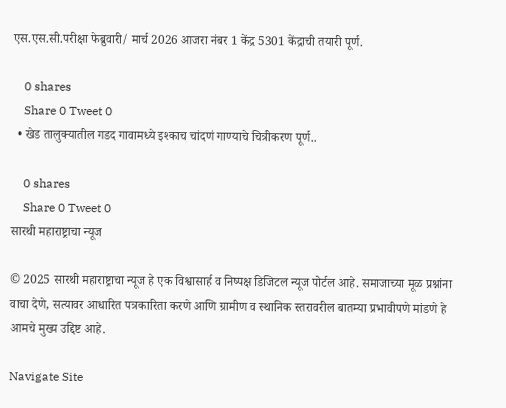एस.एस.सी.परीक्षा फेब्रुवारी/ मार्च 2026 आजरा नंबर 1 केंद्र 5301 केंद्राची तयारी पूर्ण.

    0 shares
    Share 0 Tweet 0
  • खेड तालुक्यातील गडद गावामध्ये इश्काच चांदणं गाण्याचे चित्रीकरण पूर्ण..

    0 shares
    Share 0 Tweet 0
सारथी महाराष्ट्राचा न्यूज

© 2025 सारथी महाराष्ट्राचा न्यूज हे एक विश्वासार्ह व निष्पक्ष डिजिटल न्यूज पोर्टल आहे. समाजाच्या मूळ प्रश्नांना वाचा देणे, सत्यावर आधारित पत्रकारिता करणे आणि ग्रामीण व स्थानिक स्तरावरील बातम्या प्रभावीपणे मांडणे हे आमचे मुख्य उद्दिष्ट आहे.

Navigate Site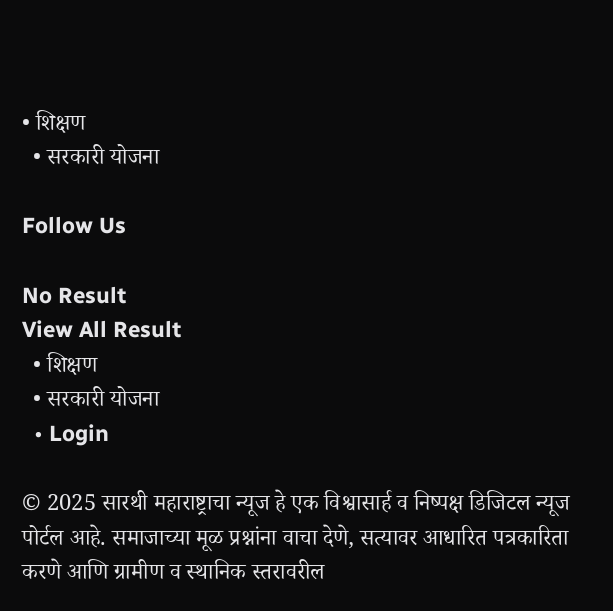• शिक्षण
  • सरकारी योजना

Follow Us

No Result
View All Result
  • शिक्षण
  • सरकारी योजना
  • Login

© 2025 सारथी महाराष्ट्राचा न्यूज हे एक विश्वासार्ह व निष्पक्ष डिजिटल न्यूज पोर्टल आहे. समाजाच्या मूळ प्रश्नांना वाचा देणे, सत्यावर आधारित पत्रकारिता करणे आणि ग्रामीण व स्थानिक स्तरावरील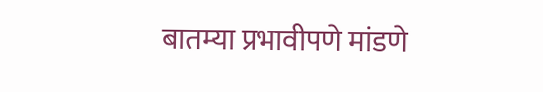बातम्या प्रभावीपणे मांडणे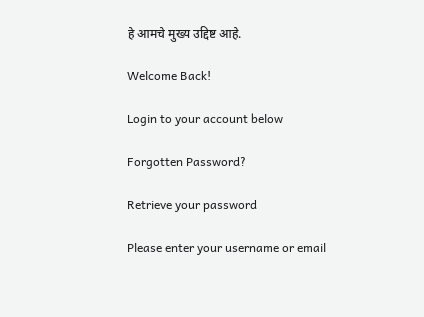हे आमचे मुख्य उद्दिष्ट आहे.

Welcome Back!

Login to your account below

Forgotten Password?

Retrieve your password

Please enter your username or email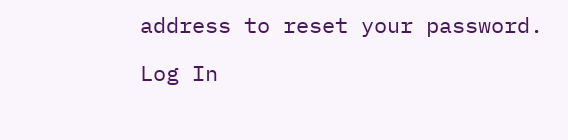address to reset your password.

Log In